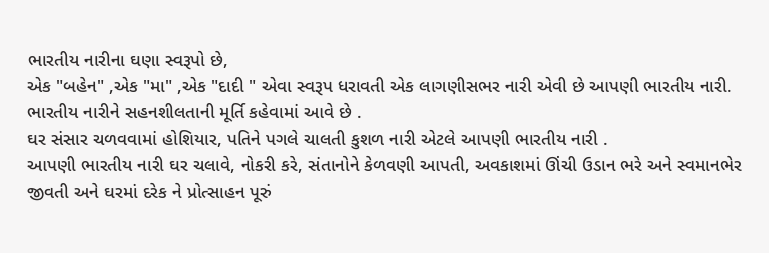ભારતીય નારીના ઘણા સ્વરૂપો છે,
એક "બહેન" ,એક "મા" ,એક "દાદી " એવા સ્વરૂપ ધરાવતી એક લાગણીસભર નારી એવી છે આપણી ભારતીય નારી.
ભારતીય નારીને સહનશીલતાની મૂર્તિ કહેવામાં આવે છે .
ઘર સંસાર ચળવવામાં હોશિયાર, પતિને પગલે ચાલતી કુશળ નારી એટલે આપણી ભારતીય નારી .
આપણી ભારતીય નારી ઘર ચલાવે, નોકરી કરે, સંતાનોને કેળવણી આપતી, અવકાશમાં ઊંચી ઉડાન ભરે અને સ્વમાનભેર જીવતી અને ઘરમાં દરેક ને પ્રોત્સાહન પૂરું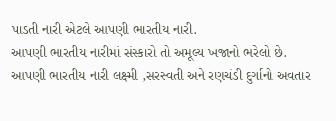પાડતી નારી એટલે આપણી ભારતીય નારી.
આપણી ભારતીય નારીમાં સંસ્કારો તો અમૂલ્ય ખજાનો ભરેલો છે.
આપણી ભારતીય નારી લક્ષ્મી ,સરસ્વતી અને રણચંડી દુર્ગાનો અવતાર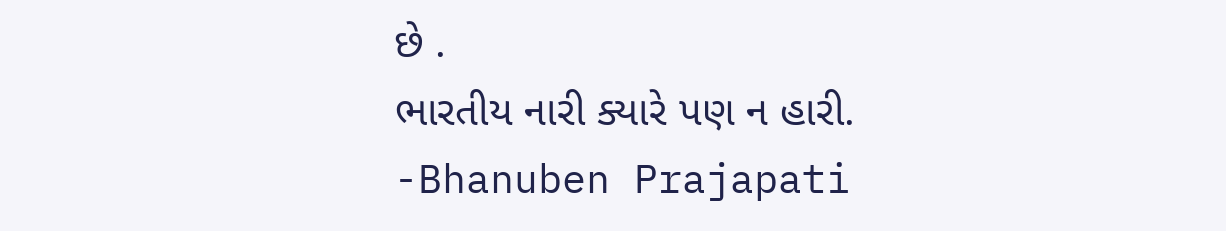છે .
ભારતીય નારી ક્યારે પણ ન હારી.
-Bhanuben Prajapati